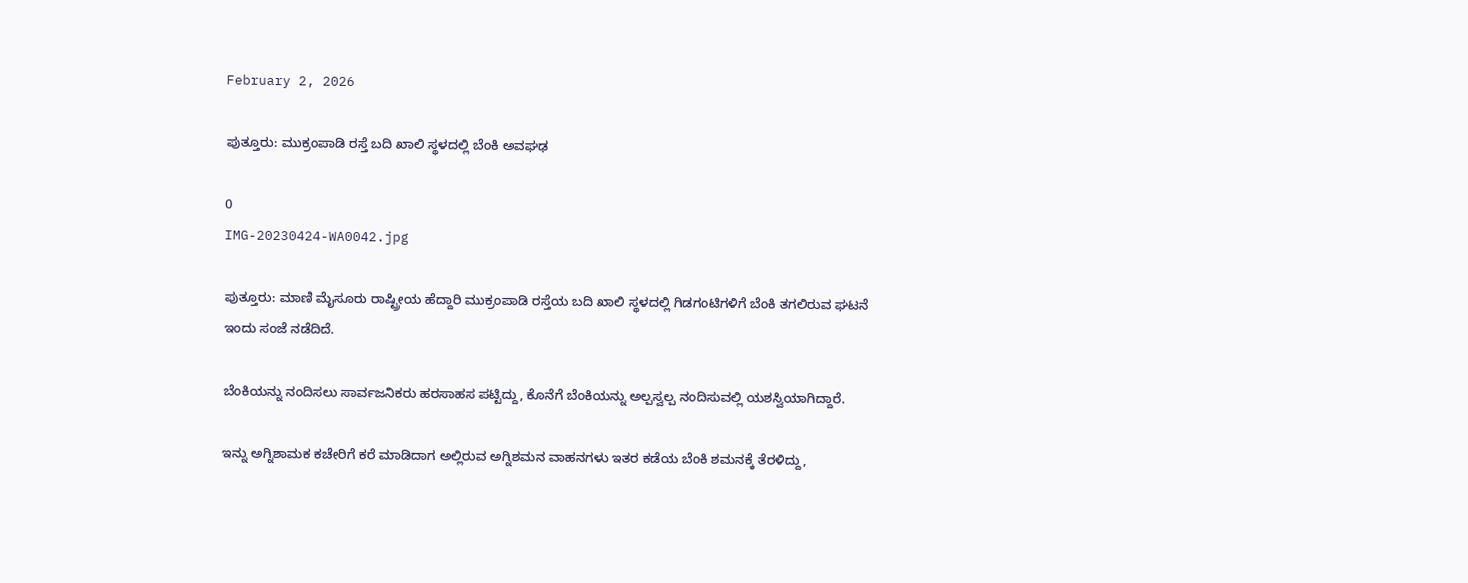February 2, 2026

ಪುತ್ತೂರು: ಮುಕ್ರಂಪಾಡಿ ರಸ್ತೆ ಬದಿ ಖಾಲಿ ಸ್ಥಳದಲ್ಲಿ ಬೆಂಕಿ ಅವಘಢ

0
IMG-20230424-WA0042.jpg

ಪುತ್ತೂರು: ಮಾಣಿ ಮೈಸೂರು ರಾಷ್ಟ್ರೀಯ ಹೆದ್ದಾರಿ ಮುಕ್ರಂಪಾಡಿ ರಸ್ತೆಯ ಬದಿ ಖಾಲಿ ಸ್ಥಳದಲ್ಲಿ ಗಿಡಗಂಟಿಗಳಿಗೆ ಬೆಂಕಿ ತಗಲಿರುವ ಘಟನೆ ಇಂದು ಸಂಜೆ ನಡೆದಿದೆ.

ಬೆಂಕಿಯನ್ನು ನಂದಿಸಲು ಸಾರ್ವಜನಿಕರು ಹರಸಾಹಸ ಪಟ್ಟಿದ್ದು, ಕೊನೆಗೆ ಬೆಂಕಿಯನ್ನು ಅಲ್ಪಸ್ವಲ್ಪ ನಂದಿಸುವಲ್ಲಿ ಯಶಸ್ವಿಯಾಗಿದ್ದಾರೆ.

ಇನ್ನು ಅಗ್ನಿಶಾಮಕ ಕಚೇರಿಗೆ ಕರೆ ಮಾಡಿದಾಗ ಅಲ್ಲಿರುವ ಅಗ್ನಿಶಮನ ವಾಹನಗಳು ಇತರ ಕಡೆಯ ಬೆಂಕಿ ಶಮನಕ್ಕೆ ತೆರಳಿದ್ದು,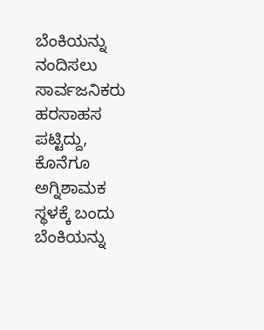ಬೆಂಕಿಯನ್ನು ನಂದಿಸಲು ಸಾರ್ವಜನಿಕರು ಹರಸಾಹಸ ಪಟ್ಟಿದ್ದು, ಕೊನೆಗೂ ಅಗ್ನಿಶಾಮಕ‌ ಸ್ಥಳಕ್ಕೆ ಬಂದು ಬೆಂಕಿಯನ್ನು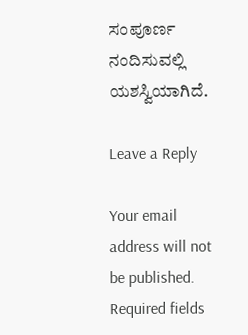ಸಂಪೂರ್ಣ ನಂದಿಸುವಲ್ಲಿ ಯಶಸ್ವಿಯಾಗಿದೆ.

Leave a Reply

Your email address will not be published. Required fields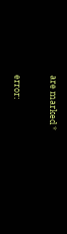are marked *

error: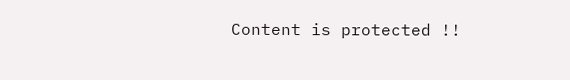Content is protected !!